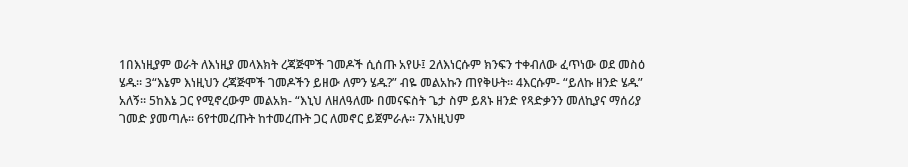1በእነዚያም ወራት ለእነዚያ መላእክት ረጃጅሞች ገመዶች ሲሰጡ አየሁ፤ 2ለእነርሱም ክንፍን ተቀብለው ፈጥነው ወደ መስዕ ሄዱ። 3“እኔም እነዚህን ረጃጅሞች ገመዶችን ይዘው ለምን ሄዱ?” ብዬ መልአኩን ጠየቅሁት። 4እርሱም- “ይለኩ ዘንድ ሄዱ” አለኝ። 5ከእኔ ጋር የሚኖረውም መልአክ- “እኒህ ለዘለዓለሙ በመናፍስት ጌታ ስም ይጸኑ ዘንድ የጻድቃንን መለኪያና ማሰሪያ ገመድ ያመጣሉ። 6የተመረጡት ከተመረጡት ጋር ለመኖር ይጀምራሉ። 7እነዚህም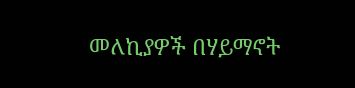መለኪያዎች በሃይማኖት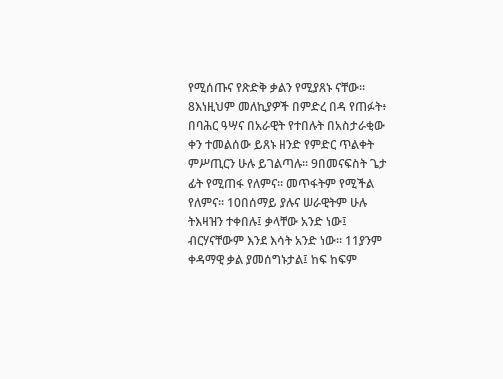የሚሰጡና የጽድቅ ቃልን የሚያጸኑ ናቸው። 8እነዚህም መለኪያዎች በምድረ በዳ የጠፉት፥ በባሕር ዓሣና በአራዊት የተበሉት በአስታራቂው ቀን ተመልሰው ይጸኑ ዘንድ የምድር ጥልቀት ምሥጢርን ሁሉ ይገልጣሉ። 9በመናፍስት ጌታ ፊት የሚጠፋ የለምና። መጥፋትም የሚችል የለምና። 10በሰማይ ያሉና ሠራዊትም ሁሉ ትእዛዝን ተቀበሉ፤ ቃላቸው አንድ ነው፤ ብርሃናቸውም እንደ እሳት አንድ ነው። 11ያንም ቀዳማዊ ቃል ያመሰግኑታል፤ ከፍ ከፍም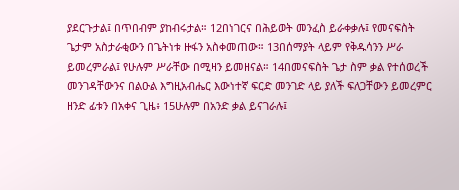ያደርጉታል፤ በጥበብም ያከብሩታል። 12በነገርና በሕይወት መንፈስ ይራቀቃሉ፤ የመናፍስት ጌታም አስታራቂውን በጌትነቱ ዙፋን አስቀመጠው። 13በሰማያት ላይም የቅዱሳንን ሥራ ይመረምራል፤ የሁሉም ሥራቸው በሚዛን ይመዘናል። 14በመናፍስት ጌታ ስም ቃል የተሰወረች መንገዳቸውንና በልዑል እግዚአብሔር እውነተኛ ፍርድ መንገድ ላይ ያለች ፍለጋቸውን ይመረምር ዘንድ ፊቱን በአቀና ጊዜ፥ 15ሁሉም በአንድ ቃል ይናገራሉ፤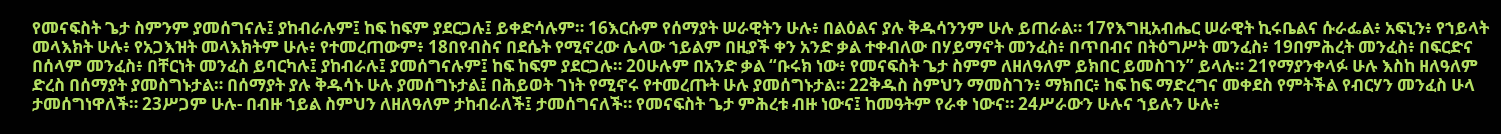የመናፍስት ጌታ ስምንም ያመሰግናሉ፤ ያከብራሉም፤ ከፍ ከፍም ያደርጋሉ፤ ይቀድሳሉም። 16እርሱም የሰማያት ሠራዊትን ሁሉ፥ በልዕልና ያሉ ቅዱሳንንም ሁሉ ይጠራል። 17የእግዚአብሔር ሠራዊት ኪሩቤልና ሱራፌል፥ አፍኒን፥ የኀይላት መላእክት ሁሉ፥ የአጋእዝት መላእክትም ሁሉ፥ የተመረጠውም፥ 18በየብስና በደሴት የሚኖረው ሌላው ኀይልም በዚያች ቀን አንድ ቃል ተቀብለው በሃይማኖት መንፈስ፥ በጥበብና በትዕግሥት መንፈስ፥ 19በምሕረት መንፈስ፥ በፍርድና በሰላም መንፈስ፥ በቸርነት መንፈስ ይባርካሉ፤ ያከብራሉ፤ ያመሰግናሉም፤ ከፍ ከፍም ያደርጋሉ። 20ሁሉም በአንድ ቃል “ቡሩክ ነው፥ የመናፍስት ጌታ ስምም ለዘለዓለም ይክበር ይመስገን” ይላሉ። 21የማያንቀላፉ ሁሉ እስከ ዘለዓለም ድረስ በሰማያት ያመስግኑታል። በሰማያት ያሉ ቅዱሳኑ ሁሉ ያመሰግኑታል፤ በሕይወት ገነት የሚኖሩ የተመረጡት ሁሉ ያመሰግኑታል። 22ቅዱስ ስምህን ማመስገን፥ ማክበር፥ ከፍ ከፍ ማድረግና መቀደስ የምትችል የብርሃን መንፈስ ሁላ ታመሰግነዋለች። 23ሥጋም ሁሉ- በብዙ ኀይል ስምህን ለዘለዓለም ታከብራለች፤ ታመሰግናለች። የመናፍስት ጌታ ምሕረቱ ብዙ ነውና፤ ከመዓትም የራቀ ነውና። 24ሥራውን ሁሉና ኀይሉን ሁሉ፥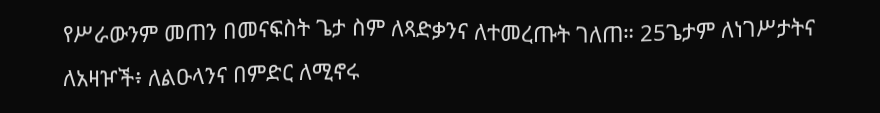የሥራውንም መጠን በመናፍስት ጌታ ስም ለጻድቃንና ለተመረጡት ገለጠ። 25ጌታም ለነገሥታትና ለአዛዦች፥ ለልዑላንና በምድር ለሚኖሩ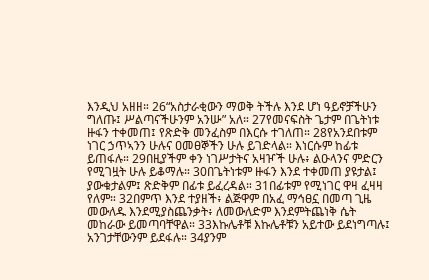እንዲህ አዘዘ። 26“አስታራቂውን ማወቅ ትችሉ እንደ ሆነ ዓይኖቻችሁን ግለጡ፤ ሥልጣናችሁንም አንሡ” አለ። 27የመናፍስት ጌታም በጌትነቱ ዙፋን ተቀመጠ፤ የጽድቅ መንፈስም በእርሱ ተገለጠ። 28የአንደበቱም ነገር ኃጥኣንን ሁሉና ዐመፀኞችን ሁሉ ይገድላል። እነርሱም ከፊቱ ይጠፋሉ። 29በዚያችም ቀን ነገሥታትና አዛዦች ሁሉ፥ ልዑላንና ምድርን የሚገዟት ሁሉ ይቆማሉ። 30በጌትነቱም ዙፋን እንደ ተቀመጠ ያዩታል፤ ያውቁታልም፤ ጽድቅም በፊቱ ይፈረዳል። 31በፊቱም የሚነገር ዋዛ ፈዛዛ የለም። 32በምጥ እንደ ተያዘች፥ ልጅዋም በአፈ ማኅፀኗ በመጣ ጊዜ መውለዱ እንደሚያስጨንቃት፥ ለመውለድም እንደምትጨነቅ ሴት መከራው ይመጣባቸዋል። 33እኩሌቶቹ እኩሌቶቹን አይተው ይደነግጣሉ፤ አንገታቸውንም ይደፋሉ። 34ያንም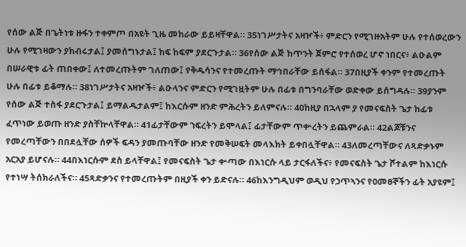የሰው ልጅ በጌትነቱ ዙፋን ተቀምጦ በአዩት ጊዜ መከራው ይይዛቸዋል። 35ነገሥታትና አዛዦች፥ ምድርን የሚገዙአትም ሁሉ የተሰወረውን ሁሉ የሚገዛውን ያከብሩታል፤ ያመሰግኑታል፤ ከፍ ከፍም ያደርጉታል። 36የሰው ልጅ ከጥንት ጀምሮ የተሰወረ ሆኖ ነበርና፥ ልዑልም በሠራዊቱ ፊት ጠበቀው፤ ለተመረጡትም ገለጠው፤ የቅዱሳንና የተመረጡት ማኅበራቸው ይሰፋል። 37በዚያች ቀንም የተመረጡት ሁሉ በፊቱ ይቆማሉ። 38ነገሥታትና አዛዦች፥ ልዑላንና ምድርን የሚገዟትም ሁሉ በፊቱ በግንባራቸው ወድቀው ይሰግዳሉ። 39ያንም የሰው ልጅ ተስፋ ያደርጉታል፤ ይማልዱታልም፤ ከእርሱም ዘንድ ምሕረትን ይለምናሉ። 40ከዚያ በኋላም ያ የመናፍስት ጌታ ከፊቱ ፈጥነው ይወጡ ዘንድ ያስቸኵላቸዋል። 41ፊታቸውም ኀፍረትን ይሞላል፤ ፊታቸውም ጥቍረትን ይጨምራል። 42ልጆቹንና የመረጣቸውን በበደሏቸው ሰዎች ፍዳን ያመጡባቸው ዘንድ የመቅሠፍት መላእክት ይቀበሏቸዋል። 43ለመረጣቸውና ለጻድቃኑም አርአያ ይሆናሉ። 44በእነርሱም ደስ ይላቸዋል፤ የመናፍስት ጌታ ቍጣው በእነርሱ ላይ ታርፋለችና፥ የመናፍስት ጌታ ሾተልም ከእነርሱ የተነሣ ትሰክራለችና። 45ጻድቃንና የተመረጡትም በዚያች ቀን ይድናሉ። 46ከእንግዲህም ወዲህ የኃጥኣንና የዐመፀኞችን ፊት አያዩም፤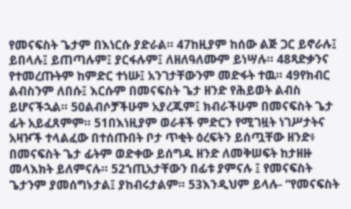የመናፍስት ጌታም በእነርሱ ያድራል። 47ከዚያም ከሰው ልጅ ጋር ይኖራሉ፤ ይበላሉ፤ ይጠጣሉም፤ ያርፋሉም፤ ለዘለዓለሙም ይነሣሉ። 48ጻድቃንና የተመረጡትም ከምድር ተነሡ፤ አንገታቸውንም መድፋት ተዉ። 49የክብር ልብስንም ለበሱ፤ እርሱም በመናፍስት ጌታ ዘንድ የሕይወት ልብስ ይሆናችኋል። 50ልብሶቻችሁም አያረጁም፤ ክብራችሁም በመናፍስት ጌታ ፊት አይፈጸምም። 51በእነዚያም ወራቶች ምድርን የሚገዟት ነገሥታትና አዛዦች ተላልፈው በተሰጡበት ቦታ ጥቂት ዕረፍትን ይሰጧቸው ዘንድ፥ በመናፍስት ጌታ ፊትም ወድቀው ይሰግዱ ዘንድ ለመቅሠፍት ከታዘዙ መላእክት ይለምናሉ። 52ኀጢአታቸውን በፊቱ ያምናሉ ፤ የመናፍስት ጌታንም ያመሰግኑታል፤ ያከብሩታልም። 53እንዲህም ይላሉ- “የመናፍስት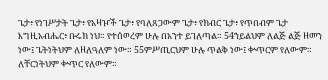ጌታ፥ የነገሥታት ጌታ፥ የአዛዦች ጌታ፥ የባለጸጋውም ጌታ፥ የክብር ጌታ፥ የጥበብም ጌታ እግዚአብሔር፥ ቡሩክ ነህ። የተሰወረም ሁሉ በአንተ ይገለጣል። 54ኀይልህም ለልጅ ልጅ ዘመን ነው፤ ጌትነትህም ለዘለዓለም ነው። 55ምሥጢርህም ሁሉ ጥልቅ ነው፤ ቍጥርም የለውም። ለቸርነትህም ቍጥር የለውም።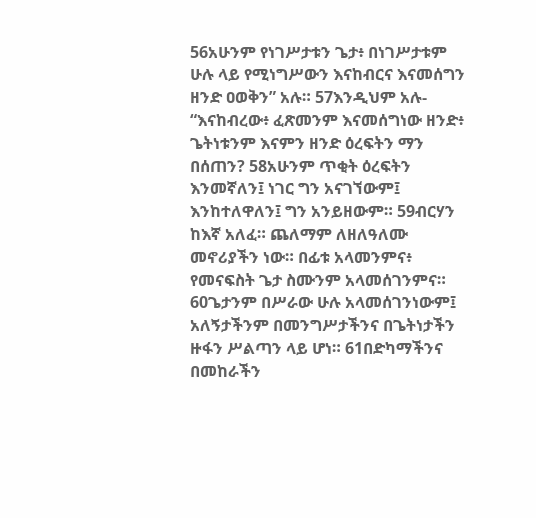56አሁንም የነገሥታቱን ጌታ፥ በነገሥታቱም ሁሉ ላይ የሚነግሥውን እናከብርና እናመሰግን ዘንድ ዐወቅን” አሉ። 57እንዲህም አሉ- “እናከብረው፥ ፈጽመንም እናመሰግነው ዘንድ፥ ጌትነቱንም እናምን ዘንድ ዕረፍትን ማን በሰጠን? 58አሁንም ጥቂት ዕረፍትን እንመኛለን፤ ነገር ግን አናገኘውም፤ እንከተለዋለን፤ ግን አንይዘውም። 59ብርሃን ከእኛ አለፈ። ጨለማም ለዘለዓለሙ መኖሪያችን ነው። በፊቱ አላመንምና፥ የመናፍስት ጌታ ስሙንም አላመሰገንምና። 60ጌታንም በሥራው ሁሉ አላመሰገንነውም፤ አለኝታችንም በመንግሥታችንና በጌትነታችን ዙፋን ሥልጣን ላይ ሆነ። 61በድካማችንና በመከራችን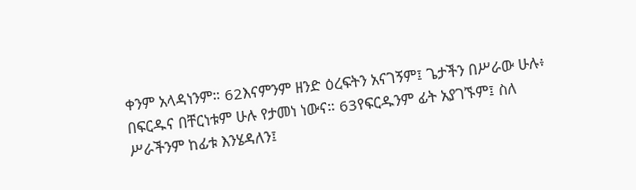ቀንም አላዳነንም። 62እናምንም ዘንድ ዕረፍትን አናገኝም፤ ጌታችን በሥራው ሁሉ፥ በፍርዱና በቸርነቱም ሁሉ የታመነ ነውና። 63የፍርዱንም ፊት አያገኙም፤ ስለ ሥራችንም ከፊቱ እንሄዳለን፤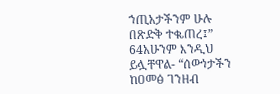ኀጢአታችንም ሁሉ በጽድቅ ተቈጠረ፤” 64አሁንም እንዲህ ይሏቸዋል- “ሰውነታችን ከዐመፅ ገንዘብ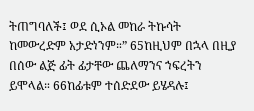ትጠግባለች፤ ወደ ሲኦል መከራ ትኩሳት ከመውረድም አታድነንም።” 65ከዚህም በኋላ በዚያ በሰው ልጅ ፊት ፊታቸው ጨለማንና ኀፍረትን ይሞላል። 66ከፊቱም ተሰድደው ይሄዳሉ፤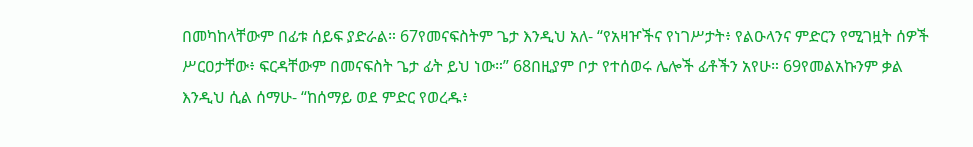በመካከላቸውም በፊቱ ሰይፍ ያድራል። 67የመናፍስትም ጌታ እንዲህ አለ- “የአዛዦችና የነገሥታት፥ የልዑላንና ምድርን የሚገዟት ሰዎች ሥርዐታቸው፥ ፍርዳቸውም በመናፍስት ጌታ ፊት ይህ ነው።” 68በዚያም ቦታ የተሰወሩ ሌሎች ፊቶችን አየሁ። 69የመልአኩንም ቃል እንዲህ ሲል ሰማሁ- “ከሰማይ ወደ ምድር የወረዱ፥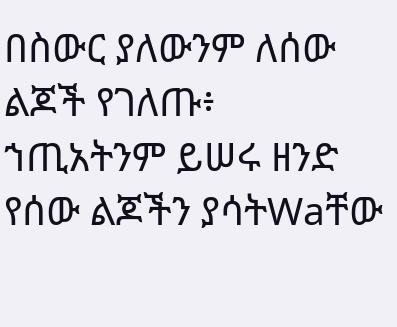በስውር ያለውንም ለሰው ልጆች የገለጡ፥ ኀጢአትንም ይሠሩ ዘንድ የሰው ልጆችን ያሳትWaቸው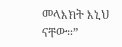መላእክት እኒህ ናቸው።”